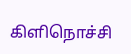கிளிநொச்சி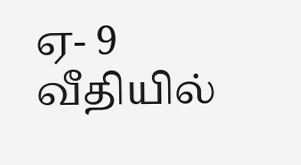ஏ- 9 வீதியில்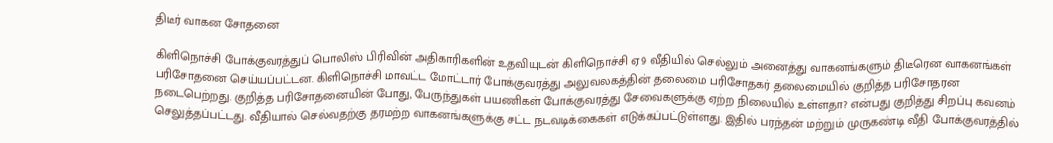திடீர் வாகன சோதனை

கிளிநொச்சி போக்குவரத்துப் பொலிஸ் பிரிவின் அதிகாரிகளின் உதவியுடன் கிளிநொச்சி ஏ9 வீதியில் செல்லும் அனைத்து வாகனங்களும் திடீரென வாகனங்கள் பரிசோதனை செய்யப்பட்டன. கிளிநொச்சி மாவட்ட மோட்டார் போக்குவரத்து அலுவலகத்தின் தலைமை பரிசோதகர் தலைமையில் குறித்த பரிசோதரன நடைபெற்றது. குறித்த பரிசோதனையின் போது, பேருந்துகள் பயணிகள் போக்குவரத்து சேவைகளுக்கு ஏற்ற நிலையில் உள்ளதா? என்பது குறித்து சிறப்பு கவனம் செலுத்தப்பட்டது. வீதியால் செல்வதற்கு தரமற்ற வாகனங்களுக்கு சட்ட நடவடிக்கைகள் எடுக்கப்பட்டுள்ளது. இதில் பரந்தன் மற்றும் முருகண்டி வீதி போக்குவரத்தில்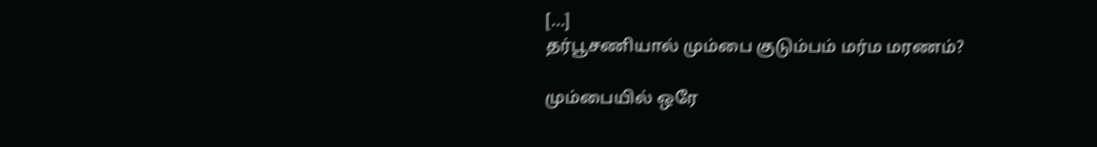[…]
தர்பூசணியால் மும்பை குடும்பம் மர்ம மரணம்?

மும்பையில் ஒரே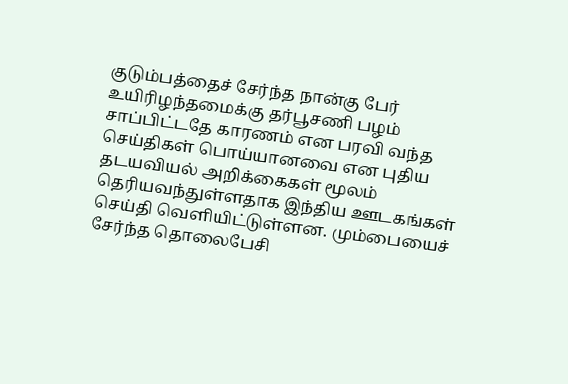குடும்பத்தைச் சேர்ந்த நான்கு பேர் உயிரிழந்தமைக்கு தர்பூசணி பழம் சாப்பிட்டதே காரணம் என பரவி வந்த செய்திகள் பொய்யானவை என புதிய தடயவியல் அறிக்கைகள் மூலம் தெரியவந்துள்ளதாக இந்திய ஊடகங்கள் செய்தி வெளியிட்டுள்ளன. மும்பையைச் சேர்ந்த தொலைபேசி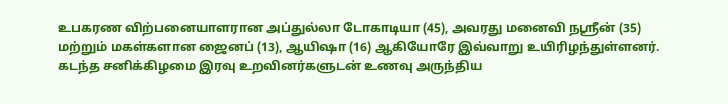உபகரண விற்பனையாளரான அப்துல்லா டோகாடியா (45), அவரது மனைவி நஸ்ரீன் (35) மற்றும் மகள்களான ஜைனப் (13), ஆயிஷா (16) ஆகியோரே இவ்வாறு உயிரிழந்துள்ளனர். கடந்த சனிக்கிழமை இரவு உறவினர்களுடன் உணவு அருந்திய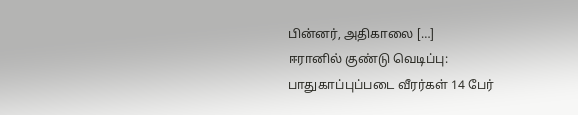பின்னர், அதிகாலை […]
ஈரானில் குண்டு வெடிப்பு: பாதுகாப்புப்படை வீரர்கள் 14 பேர்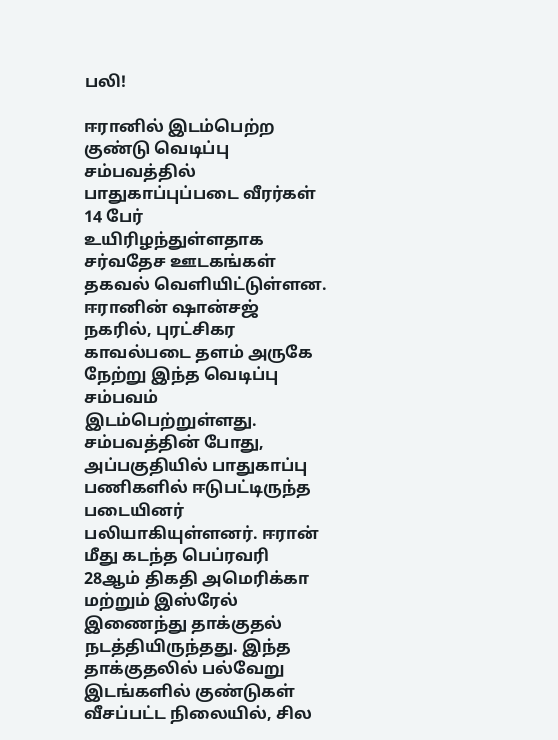பலி!

ஈரானில் இடம்பெற்ற குண்டு வெடிப்பு சம்பவத்தில் பாதுகாப்புப்படை வீரர்கள் 14 பேர் உயிரிழந்துள்ளதாக சர்வதேச ஊடகங்கள் தகவல் வெளியிட்டுள்ளன. ஈரானின் ஷான்சஜ் நகரில், புரட்சிகர காவல்படை தளம் அருகே நேற்று இந்த வெடிப்பு சம்பவம் இடம்பெற்றுள்ளது. சம்பவத்தின் போது, அப்பகுதியில் பாதுகாப்பு பணிகளில் ஈடுபட்டிருந்த படையினர் பலியாகியுள்ளனர். ஈரான் மீது கடந்த பெப்ரவரி 28ஆம் திகதி அமெரிக்கா மற்றும் இஸ்ரேல் இணைந்து தாக்குதல் நடத்தியிருந்தது. இந்த தாக்குதலில் பல்வேறு இடங்களில் குண்டுகள் வீசப்பட்ட நிலையில், சில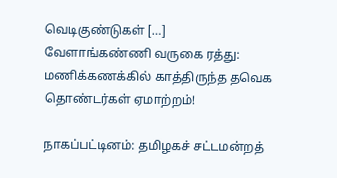வெடிகுண்டுகள் […]
வேளாங்கண்ணி வருகை ரத்து: மணிக்கணக்கில் காத்திருந்த தவெக தொண்டர்கள் ஏமாற்றம்!

நாகப்பட்டினம்: தமிழகச் சட்டமன்றத்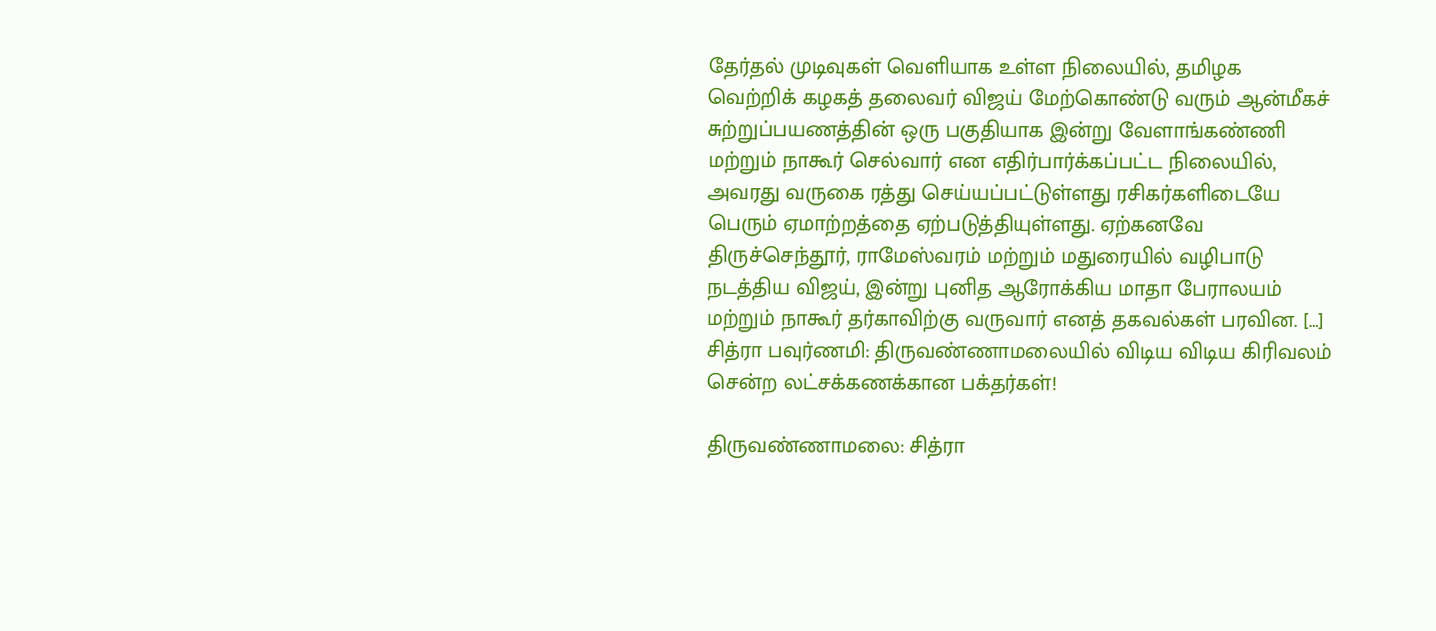தேர்தல் முடிவுகள் வெளியாக உள்ள நிலையில், தமிழக வெற்றிக் கழகத் தலைவர் விஜய் மேற்கொண்டு வரும் ஆன்மீகச் சுற்றுப்பயணத்தின் ஒரு பகுதியாக இன்று வேளாங்கண்ணி மற்றும் நாகூர் செல்வார் என எதிர்பார்க்கப்பட்ட நிலையில், அவரது வருகை ரத்து செய்யப்பட்டுள்ளது ரசிகர்களிடையே பெரும் ஏமாற்றத்தை ஏற்படுத்தியுள்ளது. ஏற்கனவே திருச்செந்தூர், ராமேஸ்வரம் மற்றும் மதுரையில் வழிபாடு நடத்திய விஜய், இன்று புனித ஆரோக்கிய மாதா பேராலயம் மற்றும் நாகூர் தர்காவிற்கு வருவார் எனத் தகவல்கள் பரவின. […]
சித்ரா பவுர்ணமி: திருவண்ணாமலையில் விடிய விடிய கிரிவலம் சென்ற லட்சக்கணக்கான பக்தர்கள்!

திருவண்ணாமலை: சித்ரா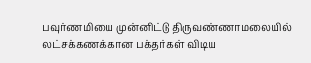பவுர்ணமியை முன்னிட்டு திருவண்ணாமலையில் லட்சக்கணக்கான பக்தர்கள் விடிய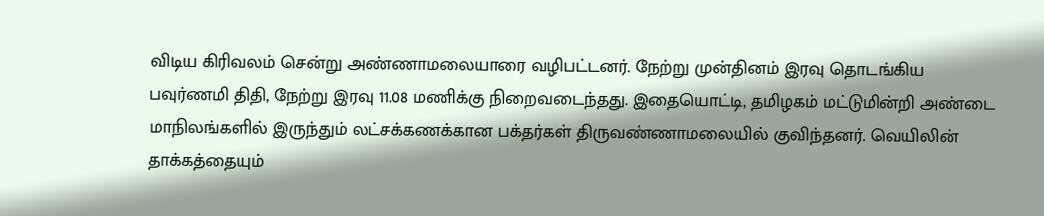விடிய கிரிவலம் சென்று அண்ணாமலையாரை வழிபட்டனர். நேற்று முன்தினம் இரவு தொடங்கிய பவுர்ணமி திதி, நேற்று இரவு 11.08 மணிக்கு நிறைவடைந்தது. இதையொட்டி, தமிழகம் மட்டுமின்றி அண்டை மாநிலங்களில் இருந்தும் லட்சக்கணக்கான பக்தர்கள் திருவண்ணாமலையில் குவிந்தனர். வெயிலின் தாக்கத்தையும்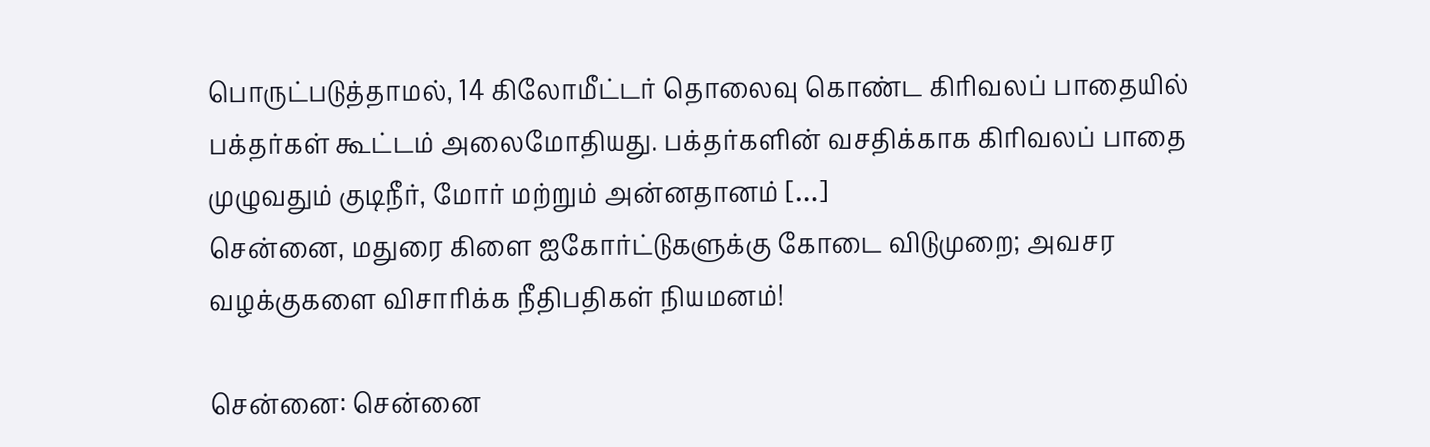பொருட்படுத்தாமல், 14 கிலோமீட்டர் தொலைவு கொண்ட கிரிவலப் பாதையில் பக்தர்கள் கூட்டம் அலைமோதியது. பக்தர்களின் வசதிக்காக கிரிவலப் பாதை முழுவதும் குடிநீர், மோர் மற்றும் அன்னதானம் […]
சென்னை, மதுரை கிளை ஐகோர்ட்டுகளுக்கு கோடை விடுமுறை; அவசர வழக்குகளை விசாரிக்க நீதிபதிகள் நியமனம்!

சென்னை: சென்னை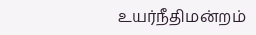உயர்நீதிமன்றம்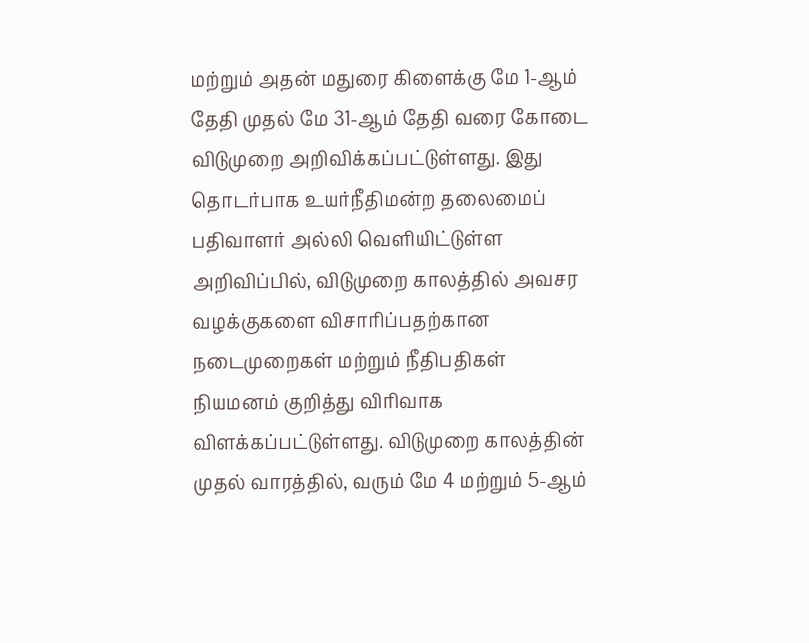மற்றும் அதன் மதுரை கிளைக்கு மே 1-ஆம் தேதி முதல் மே 31-ஆம் தேதி வரை கோடை விடுமுறை அறிவிக்கப்பட்டுள்ளது. இது தொடர்பாக உயர்நீதிமன்ற தலைமைப் பதிவாளர் அல்லி வெளியிட்டுள்ள அறிவிப்பில், விடுமுறை காலத்தில் அவசர வழக்குகளை விசாரிப்பதற்கான நடைமுறைகள் மற்றும் நீதிபதிகள் நியமனம் குறித்து விரிவாக விளக்கப்பட்டுள்ளது. விடுமுறை காலத்தின் முதல் வாரத்தில், வரும் மே 4 மற்றும் 5-ஆம்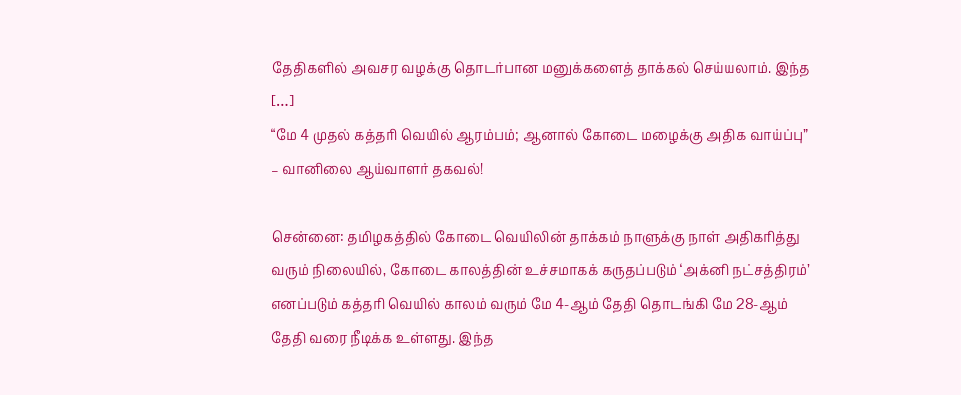தேதிகளில் அவசர வழக்கு தொடர்பான மனுக்களைத் தாக்கல் செய்யலாம். இந்த […]
“மே 4 முதல் கத்தரி வெயில் ஆரம்பம்; ஆனால் கோடை மழைக்கு அதிக வாய்ப்பு” – வானிலை ஆய்வாளர் தகவல்!

சென்னை: தமிழகத்தில் கோடை வெயிலின் தாக்கம் நாளுக்கு நாள் அதிகரித்து வரும் நிலையில், கோடை காலத்தின் உச்சமாகக் கருதப்படும் ‘அக்னி நட்சத்திரம்’ எனப்படும் கத்தரி வெயில் காலம் வரும் மே 4-ஆம் தேதி தொடங்கி மே 28-ஆம் தேதி வரை நீடிக்க உள்ளது. இந்த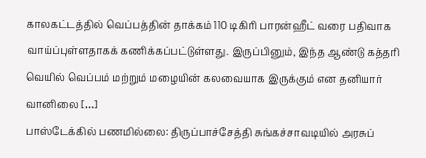காலகட்டத்தில் வெப்பத்தின் தாக்கம் 110 டிகிரி பாரன்ஹீட் வரை பதிவாக வாய்ப்புள்ளதாகக் கணிக்கப்பட்டுள்ளது. இருப்பினும், இந்த ஆண்டு கத்தரி வெயில் வெப்பம் மற்றும் மழையின் கலவையாக இருக்கும் என தனியார் வானிலை […]
பாஸ்டேக்கில் பணமில்லை: திருப்பாச்சேத்தி சுங்கச்சாவடியில் அரசுப்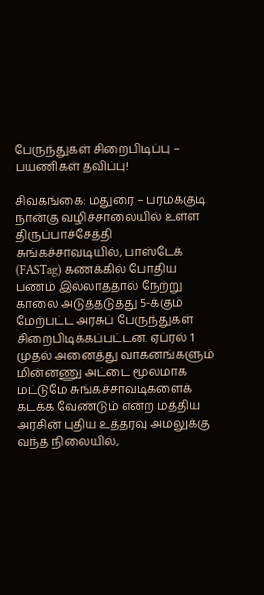பேருந்துகள் சிறைபிடிப்பு – பயணிகள் தவிப்பு!

சிவகங்கை: மதுரை – பரமக்குடி நான்கு வழிச்சாலையில் உள்ள திருப்பாச்சேத்தி சுங்கச்சாவடியில், பாஸ்டேக் (FASTag) கணக்கில் போதிய பணம் இல்லாததால் நேற்று காலை அடுத்தடுத்து 5-க்கும் மேற்பட்ட அரசுப் பேருந்துகள் சிறைபிடிக்கப்பட்டன. ஏப்ரல் 1 முதல் அனைத்து வாகனங்களும் மின்னணு அட்டை மூலமாக மட்டுமே சுங்கச்சாவடிகளைக் கடக்க வேண்டும் என்ற மத்திய அரசின் புதிய உத்தரவு அமலுக்கு வந்த நிலையில்,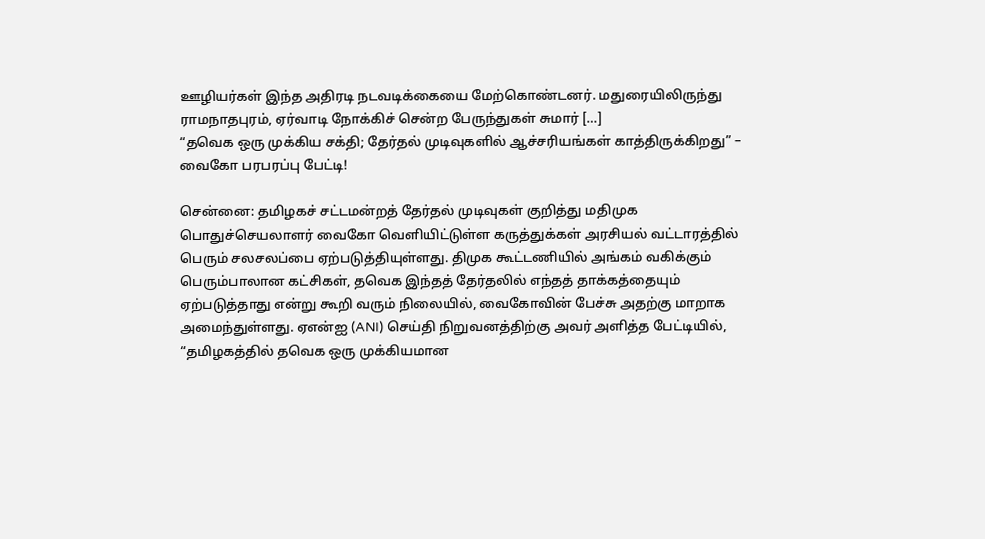ஊழியர்கள் இந்த அதிரடி நடவடிக்கையை மேற்கொண்டனர். மதுரையிலிருந்து ராமநாதபுரம், ஏர்வாடி நோக்கிச் சென்ற பேருந்துகள் சுமார் […]
“தவெக ஒரு முக்கிய சக்தி; தேர்தல் முடிவுகளில் ஆச்சரியங்கள் காத்திருக்கிறது” – வைகோ பரபரப்பு பேட்டி!

சென்னை: தமிழகச் சட்டமன்றத் தேர்தல் முடிவுகள் குறித்து மதிமுக பொதுச்செயலாளர் வைகோ வெளியிட்டுள்ள கருத்துக்கள் அரசியல் வட்டாரத்தில் பெரும் சலசலப்பை ஏற்படுத்தியுள்ளது. திமுக கூட்டணியில் அங்கம் வகிக்கும் பெரும்பாலான கட்சிகள், தவெக இந்தத் தேர்தலில் எந்தத் தாக்கத்தையும் ஏற்படுத்தாது என்று கூறி வரும் நிலையில், வைகோவின் பேச்சு அதற்கு மாறாக அமைந்துள்ளது. ஏஎன்ஐ (ANI) செய்தி நிறுவனத்திற்கு அவர் அளித்த பேட்டியில், “தமிழகத்தில் தவெக ஒரு முக்கியமான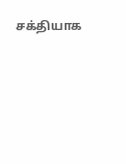சக்தியாக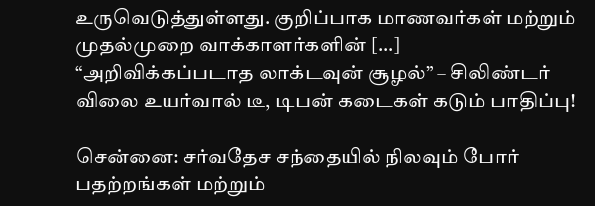உருவெடுத்துள்ளது. குறிப்பாக மாணவர்கள் மற்றும் முதல்முறை வாக்காளர்களின் […]
“அறிவிக்கப்படாத லாக்டவுன் சூழல்” – சிலிண்டர் விலை உயர்வால் டீ, டிபன் கடைகள் கடும் பாதிப்பு!

சென்னை: சர்வதேச சந்தையில் நிலவும் போர் பதற்றங்கள் மற்றும்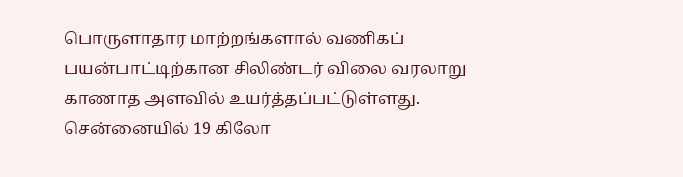பொருளாதார மாற்றங்களால் வணிகப் பயன்பாட்டிற்கான சிலிண்டர் விலை வரலாறு காணாத அளவில் உயர்த்தப்பட்டுள்ளது. சென்னையில் 19 கிலோ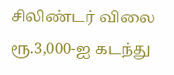சிலிண்டர் விலை ரூ.3,000-ஐ கடந்து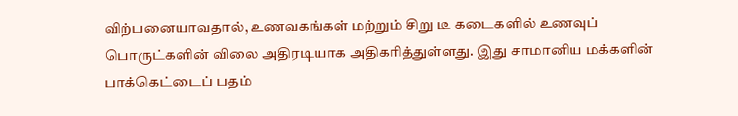விற்பனையாவதால், உணவகங்கள் மற்றும் சிறு டீ கடைகளில் உணவுப் பொருட்களின் விலை அதிரடியாக அதிகரித்துள்ளது. இது சாமானிய மக்களின் பாக்கெட்டைப் பதம்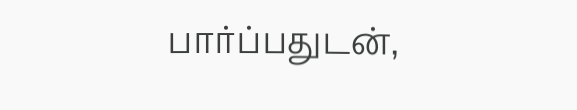பார்ப்பதுடன்,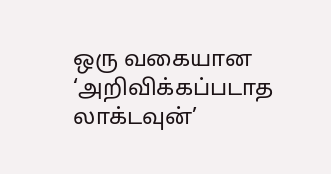ஒரு வகையான ‘அறிவிக்கப்படாத லாக்டவுன்’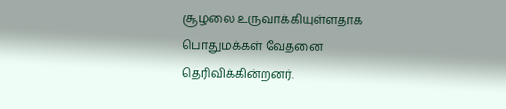சூழலை உருவாக்கியுள்ளதாக பொதுமக்கள் வேதனை தெரிவிக்கின்றனர்.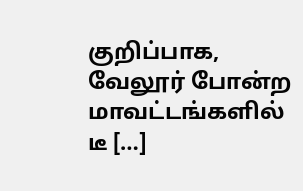குறிப்பாக, வேலூர் போன்ற மாவட்டங்களில் டீ […]